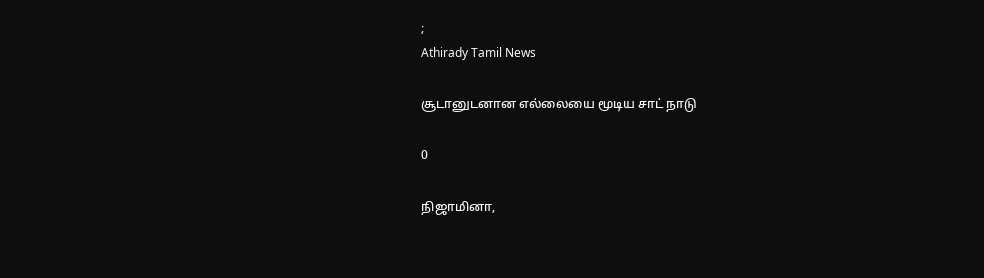;
Athirady Tamil News

சூடானுடனான எல்லையை மூடிய சாட் நாடு

0

நிஜாமினா,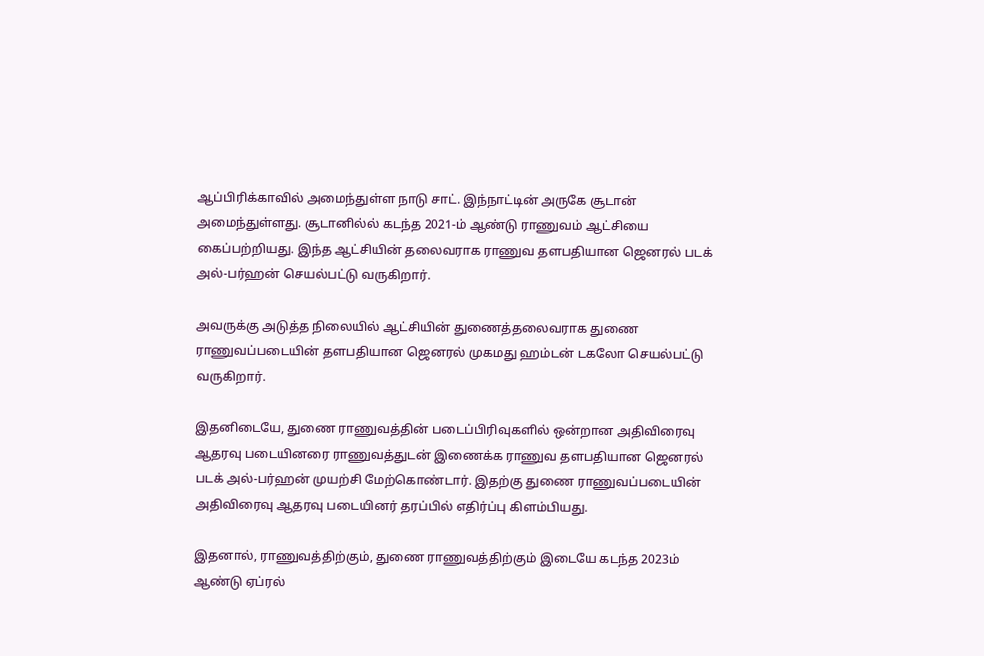ஆப்பிரிக்காவில் அமைந்துள்ள நாடு சாட். இந்நாட்டின் அருகே சூடான் அமைந்துள்ளது. சூடானில்ல் கடந்த 2021-ம் ஆண்டு ராணுவம் ஆட்சியை கைப்பற்றியது. இந்த ஆட்சியின் தலைவராக ராணுவ தளபதியான ஜெனரல் படக் அல்-பர்ஹன் செயல்பட்டு வருகிறார்.

அவருக்கு அடுத்த நிலையில் ஆட்சியின் துணைத்தலைவராக துணை ராணுவப்படையின் தளபதியான ஜெனரல் முகமது ஹம்டன் டகலோ செயல்பட்டு வருகிறார்.

இதனிடையே, துணை ராணுவத்தின் படைப்பிரிவுகளில் ஒன்றான அதிவிரைவு ஆதரவு படையினரை ராணுவத்துடன் இணைக்க ராணுவ தளபதியான ஜெனரல் படக் அல்-பர்ஹன் முயற்சி மேற்கொண்டார். இதற்கு துணை ராணுவப்படையின் அதிவிரைவு ஆதரவு படையினர் தரப்பில் எதிர்ப்பு கிளம்பியது.

இதனால், ராணுவத்திற்கும், துணை ராணுவத்திற்கும் இடையே கடந்த 2023ம் ஆண்டு ஏப்ரல்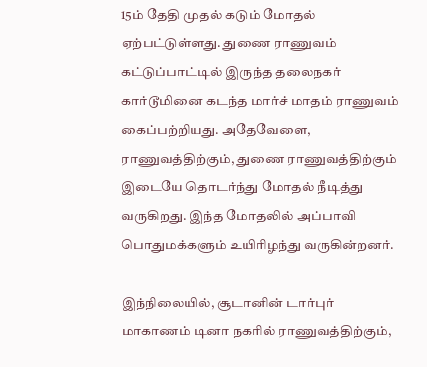15ம் தேதி முதல் கடும் மோதல் ஏற்பட்டுள்ளது. துணை ராணுவம் கட்டுப்பாட்டில் இருந்த தலைநகர் கார்டூமினை கடந்த மார்ச் மாதம் ராணுவம் கைப்பற்றியது. அதேவேளை, ராணுவத்திற்கும், துணை ராணுவத்திற்கும் இடையே தொடர்ந்து மோதல் நீடித்து வருகிறது. இந்த மோதலில் அப்பாவி பொதுமக்களும் உயிரிழந்து வருகின்றனர்.

இந்நிலையில், சூடானின் டார்புர் மாகாணம் டினா நகரில் ராணுவத்திற்கும்,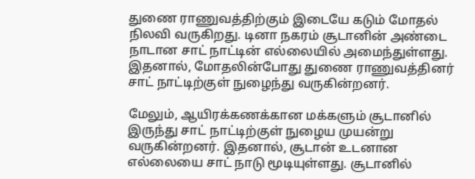துணை ராணுவத்திற்கும் இடையே கடும் மோதல் நிலவி வருகிறது. டினா நகரம் சூடானின் அண்டை நாடான சாட் நாட்டின் எல்லையில் அமைந்துள்ளது. இதனால், மோதலின்போது துணை ராணுவத்தினர் சாட் நாட்டிற்குள் நுழைந்து வருகின்றனர்.

மேலும், ஆயிரக்கணக்கான மக்களும் சூடானில் இருந்து சாட் நாட்டிற்குள் நுழைய முயன்று வருகின்றனர். இதனால், சூடான் உடனான எல்லையை சாட் நாடு மூடியுள்ளது. சூடானில்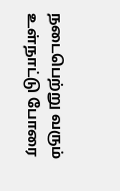நடைபெற்று வரும் உள்நாட்டு போரை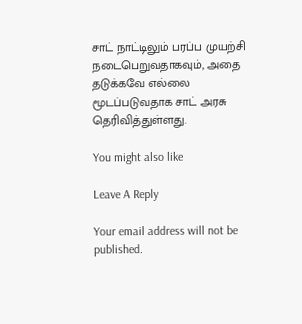சாட் நாட்டிலும் பரப்ப முயற்சி நடைபெறுவதாகவும், அதை தடுக்கவே எல்லை மூடப்படுவதாக சாட் அரசு தெரிவித்துள்ளது.

You might also like

Leave A Reply

Your email address will not be published.